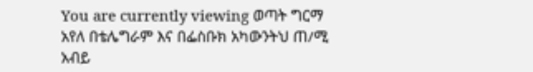You are currently viewing ወጣት ግርማ አየለ በቴሌግራም እና በፌስቡክ አካውንትህ ጠ/ሚ አብይ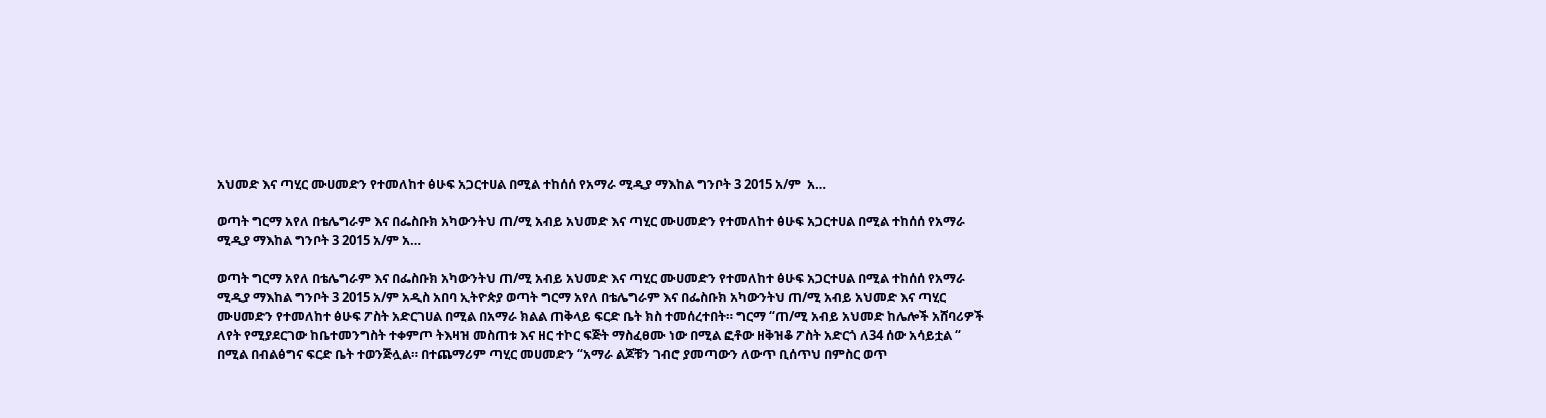አህመድ እና ጣሂር ሙሀመድን የተመለከተ ፅሁፍ አጋርተሀል በሚል ተከሰሰ የአማራ ሚዲያ ማእከል ግንቦት 3 2015 አ/ም  አ…

ወጣት ግርማ አየለ በቴሌግራም እና በፌስቡክ አካውንትህ ጠ/ሚ አብይ አህመድ እና ጣሂር ሙሀመድን የተመለከተ ፅሁፍ አጋርተሀል በሚል ተከሰሰ የአማራ ሚዲያ ማእከል ግንቦት 3 2015 አ/ም አ…

ወጣት ግርማ አየለ በቴሌግራም እና በፌስቡክ አካውንትህ ጠ/ሚ አብይ አህመድ እና ጣሂር ሙሀመድን የተመለከተ ፅሁፍ አጋርተሀል በሚል ተከሰሰ የአማራ ሚዲያ ማእከል ግንቦት 3 2015 አ/ም አዲስ አበባ ኢትዮጵያ ወጣት ግርማ አየለ በቴሌግራም እና በፌስቡክ አካውንትህ ጠ/ሚ አብይ አህመድ እና ጣሂር ሙሀመድን የተመለከተ ፅሁፍ ፖስት አድርገሀል በሚል በአማራ ክልል ጠቅላይ ፍርድ ቤት ክስ ተመሰረተበት። ግርማ “ጠ/ሚ አብይ አህመድ ከሌሎች አሸባሪዎች ለየት የሚያደርገው ከቤተመንግስት ተቀምጦ ትእዛዝ መስጠቱ እና ዘር ተኮር ፍጅት ማስፈፀሙ ነው በሚል ፎቶው ዘቅዝቆ ፖስት አድርጎ ለ34 ሰው አሳይቷል “ በሚል በብልፅግና ፍርድ ቤት ተወንጅሏል። በተጨማሪም ጣሂር መሀመድን “አማራ ልጆቹን ገብሮ ያመጣውን ለውጥ ቢሰጥህ በምስር ወጥ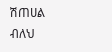ሽጠሀል ብለህ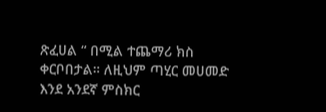ጽፈሀል “ በሚል ተጨማሪ ክስ ቀርቦበታል። ለዚህም ጣሂር መሀመድ እንደ አንደኛ ምስክር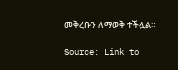መቅረቡን ለማወቅ ተችሏል።

Source: Link to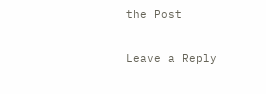the Post

Leave a Reply